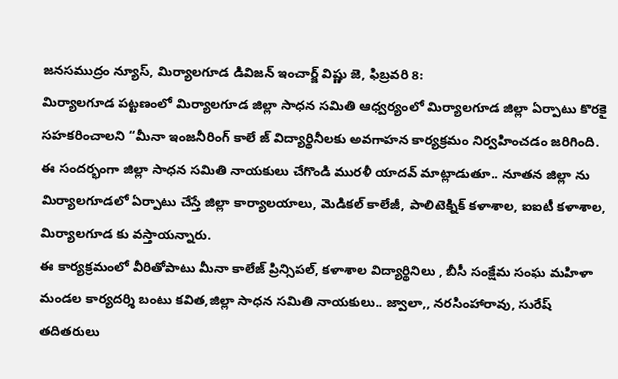జనసముద్రం న్యూస్, మిర్యాలగూడ డివిజన్ ఇంచార్జ్ విష్ణు జె, ఫిబ్రవరి 8:
మిర్యాలగూడ పట్టణంలో మిర్యాలగూడ జిల్లా సాధన సమితి ఆధ్వర్యంలో మిర్యాలగూడ జిల్లా ఏర్పాటు కొరకై సహకరించాలని “మీనా ఇంజనీరింగ్ కాలే జ్ విద్యార్థినీలకు అవగాహన కార్యక్రమం నిర్వహించడం జరిగింది.
ఈ సందర్భంగా జిల్లా సాధన సమితి నాయకులు చేగొండి మురళీ యాదవ్ మాట్లాడుతూ.. నూతన జిల్లా ను మిర్యాలగూడలో ఏర్పాటు చేస్తే జిల్లా కార్యాలయాలు, మెడికల్ కాలేజీ, పాలిటెక్నిక్ కళాశాల, ఐఐటీ కళాశాల, మిర్యాలగూడ కు వస్తాయన్నారు.
ఈ కార్యక్రమంలో వీరితోపాటు మీనా కాలేజ్ ప్రిన్సిపల్, కళాశాల విద్యార్థినిలు , బీసీ సంక్షేమ సంఘ మహిళా మండల కార్యదర్శి బంటు కవిత,జిల్లా సాధన సమితి నాయకులు.. జ్వాలా,, నరసింహారావు, సురేష్ తదితరులు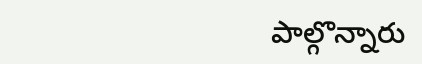పాల్గొన్నారు